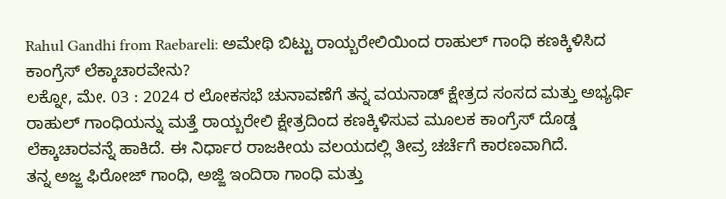Rahul Gandhi from Raebareli: ಅಮೇಥಿ ಬಿಟ್ಟು ರಾಯ್ಬರೇಲಿಯಿಂದ ರಾಹುಲ್ ಗಾಂಧಿ ಕಣಕ್ಕಿಳಿಸಿದ ಕಾಂಗ್ರೆಸ್ ಲೆಕ್ಕಾಚಾರವೇನು?
ಲಕ್ನೋ, ಮೇ. 03 : 2024 ರ ಲೋಕಸಭೆ ಚುನಾವಣೆಗೆ ತನ್ನ ವಯನಾಡ್ ಕ್ಷೇತ್ರದ ಸಂಸದ ಮತ್ತು ಅಭ್ಯರ್ಥಿ ರಾಹುಲ್ ಗಾಂಧಿಯನ್ನು ಮತ್ತೆ ರಾಯ್ಬರೇಲಿ ಕ್ಷೇತ್ರದಿಂದ ಕಣಕ್ಕಿಳಿಸುವ ಮೂಲಕ ಕಾಂಗ್ರೆಸ್ ದೊಡ್ಡ ಲೆಕ್ಕಾಚಾರವನ್ನೆ ಹಾಕಿದೆ. ಈ ನಿರ್ಧಾರ ರಾಜಕೀಯ ವಲಯದಲ್ಲಿ ತೀವ್ರ ಚರ್ಚೆಗೆ ಕಾರಣವಾಗಿದೆ.
ತನ್ನ ಅಜ್ಜ ಫಿರೋಜ್ ಗಾಂಧಿ, ಅಜ್ಜಿ ಇಂದಿರಾ ಗಾಂಧಿ ಮತ್ತು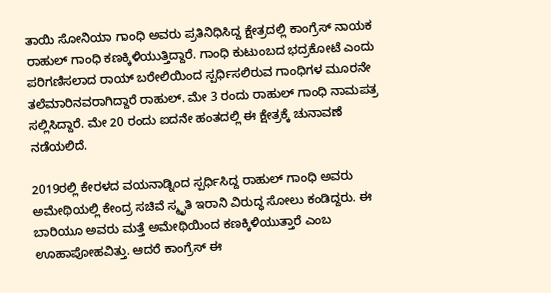ತಾಯಿ ಸೋನಿಯಾ ಗಾಂಧಿ ಅವರು ಪ್ರತಿನಿಧಿಸಿದ್ದ ಕ್ಷೇತ್ರದಲ್ಲಿ ಕಾಂಗ್ರೆಸ್ ನಾಯಕ ರಾಹುಲ್ ಗಾಂಧಿ ಕಣಕ್ಕಿಳಿಯುತ್ತಿದ್ದಾರೆ. ಗಾಂಧಿ ಕುಟುಂಬದ ಭದ್ರಕೋಟೆ ಎಂದು ಪರಿಗಣಿಸಲಾದ ರಾಯ್ ಬರೇಲಿಯಿಂದ ಸ್ಪರ್ಧಿಸಲಿರುವ ಗಾಂಧಿಗಳ ಮೂರನೇ ತಲೆಮಾರಿನವರಾಗಿದ್ದಾರೆ ರಾಹುಲ್. ಮೇ 3 ರಂದು ರಾಹುಲ್ ಗಾಂಧಿ ನಾಮಪತ್ರ ಸಲ್ಲಿಸಿದ್ದಾರೆ. ಮೇ 20 ರಂದು ಐದನೇ ಹಂತದಲ್ಲಿ ಈ ಕ್ಷೇತ್ರಕ್ಕೆ ಚುನಾವಣೆ ನಡೆಯಲಿದೆ.

2019ರಲ್ಲಿ ಕೇರಳದ ವಯನಾಡ್ನಿಂದ ಸ್ಪರ್ಧಿಸಿದ್ದ ರಾಹುಲ್ ಗಾಂಧಿ ಅವರು ಅಮೇಥಿಯಲ್ಲಿ ಕೇಂದ್ರ ಸಚಿವೆ ಸ್ಮೃತಿ ಇರಾನಿ ವಿರುದ್ಧ ಸೋಲು ಕಂಡಿದ್ದರು. ಈ ಬಾರಿಯೂ ಅವರು ಮತ್ತೆ ಅಮೇಥಿಯಿಂದ ಕಣಕ್ಕಿಳಿಯುತ್ತಾರೆ ಎಂಬ ಊಹಾಪೋಹವಿತ್ತು. ಆದರೆ ಕಾಂಗ್ರೆಸ್ ಈ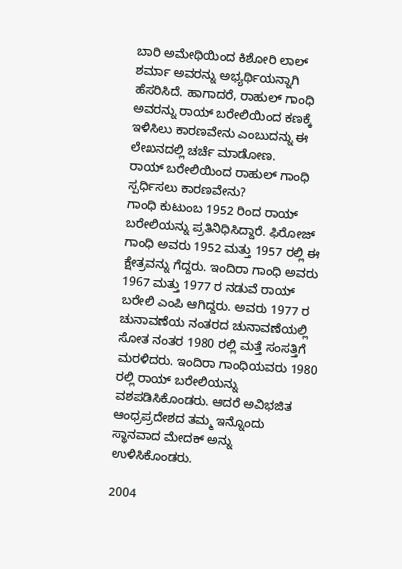ಬಾರಿ ಅಮೇಥಿಯಿಂದ ಕಿಶೋರಿ ಲಾಲ್ ಶರ್ಮಾ ಅವರನ್ನು ಅಭ್ಯರ್ಥಿಯನ್ನಾಗಿ ಹೆಸರಿಸಿದೆ. ಹಾಗಾದರೆ, ರಾಹುಲ್ ಗಾಂಧಿ ಅವರನ್ನು ರಾಯ್ ಬರೇಲಿಯಿಂದ ಕಣಕ್ಕೆ ಇಳಿಸಿಲು ಕಾರಣವೇನು ಎಂಬುದನ್ನು ಈ ಲೇಖನದಲ್ಲಿ ಚರ್ಚೆ ಮಾಡೋಣ.
ರಾಯ್ ಬರೇಲಿಯಿಂದ ರಾಹುಲ್ ಗಾಂಧಿ ಸ್ಪರ್ಧಿಸಲು ಕಾರಣವೇನು?
ಗಾಂಧಿ ಕುಟುಂಬ 1952 ರಿಂದ ರಾಯ್ ಬರೇಲಿಯನ್ನು ಪ್ರತಿನಿಧಿಸಿದ್ದಾರೆ. ಫಿರೋಜ್ ಗಾಂಧಿ ಅವರು 1952 ಮತ್ತು 1957 ರಲ್ಲಿ ಈ ಕ್ಷೇತ್ರವನ್ನು ಗೆದ್ದರು. ಇಂದಿರಾ ಗಾಂಧಿ ಅವರು 1967 ಮತ್ತು 1977 ರ ನಡುವೆ ರಾಯ್ ಬರೇಲಿ ಎಂಪಿ ಆಗಿದ್ದರು. ಅವರು 1977 ರ ಚುನಾವಣೆಯ ನಂತರದ ಚುನಾವಣೆಯಲ್ಲಿ ಸೋತ ನಂತರ 1980 ರಲ್ಲಿ ಮತ್ತೆ ಸಂಸತ್ತಿಗೆ ಮರಳಿದರು. ಇಂದಿರಾ ಗಾಂಧಿಯವರು 1980 ರಲ್ಲಿ ರಾಯ್ ಬರೇಲಿಯನ್ನು ವಶಪಡಿಸಿಕೊಂಡರು. ಆದರೆ ಅವಿಭಜಿತ ಆಂಧ್ರಪ್ರದೇಶದ ತಮ್ಮ ಇನ್ನೊಂದು ಸ್ಥಾನವಾದ ಮೇದಕ್ ಅನ್ನು ಉಳಿಸಿಕೊಂಡರು.

2004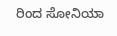ರಿಂದ ಸೋನಿಯಾ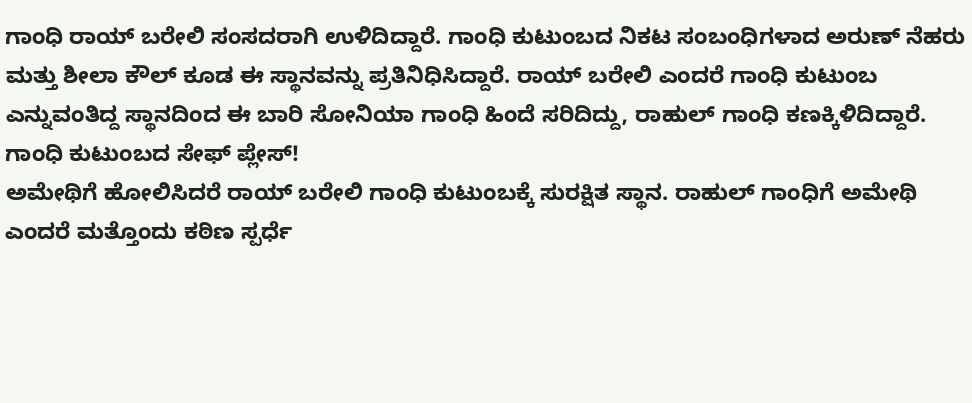ಗಾಂಧಿ ರಾಯ್ ಬರೇಲಿ ಸಂಸದರಾಗಿ ಉಳಿದಿದ್ದಾರೆ. ಗಾಂಧಿ ಕುಟುಂಬದ ನಿಕಟ ಸಂಬಂಧಿಗಳಾದ ಅರುಣ್ ನೆಹರು ಮತ್ತು ಶೀಲಾ ಕೌಲ್ ಕೂಡ ಈ ಸ್ಥಾನವನ್ನು ಪ್ರತಿನಿಧಿಸಿದ್ದಾರೆ. ರಾಯ್ ಬರೇಲಿ ಎಂದರೆ ಗಾಂಧಿ ಕುಟುಂಬ ಎನ್ನುವಂತಿದ್ದ ಸ್ಥಾನದಿಂದ ಈ ಬಾರಿ ಸೋನಿಯಾ ಗಾಂಧಿ ಹಿಂದೆ ಸರಿದಿದ್ದು, ರಾಹುಲ್ ಗಾಂಧಿ ಕಣಕ್ಕಿಳಿದಿದ್ದಾರೆ.
ಗಾಂಧಿ ಕುಟುಂಬದ ಸೇಫ್ ಪ್ಲೇಸ್!
ಅಮೇಥಿಗೆ ಹೋಲಿಸಿದರೆ ರಾಯ್ ಬರೇಲಿ ಗಾಂಧಿ ಕುಟುಂಬಕ್ಕೆ ಸುರಕ್ಷಿತ ಸ್ಥಾನ. ರಾಹುಲ್ ಗಾಂಧಿಗೆ ಅಮೇಥಿ ಎಂದರೆ ಮತ್ತೊಂದು ಕಠಿಣ ಸ್ಪರ್ಧೆ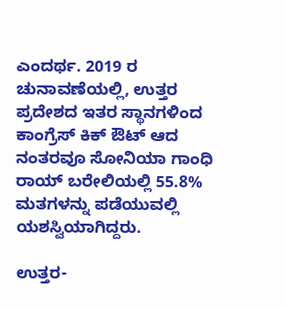ಎಂದರ್ಥ. 2019 ರ ಚುನಾವಣೆಯಲ್ಲಿ, ಉತ್ತರ ಪ್ರದೇಶದ ಇತರ ಸ್ಥಾನಗಳಿಂದ ಕಾಂಗ್ರೆಸ್ ಕಿಕ್ ಔಟ್ ಆದ ನಂತರವೂ ಸೋನಿಯಾ ಗಾಂಧಿ ರಾಯ್ ಬರೇಲಿಯಲ್ಲಿ 55.8% ಮತಗಳನ್ನು ಪಡೆಯುವಲ್ಲಿ ಯಶಸ್ವಿಯಾಗಿದ್ದರು.

ಉತ್ತರ-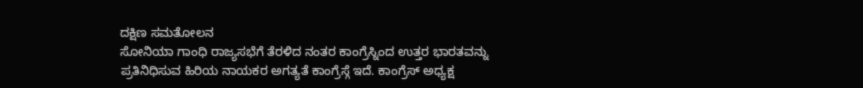ದಕ್ಷಿಣ ಸಮತೋಲನ
ಸೋನಿಯಾ ಗಾಂಧಿ ರಾಜ್ಯಸಭೆಗೆ ತೆರಳಿದ ನಂತರ ಕಾಂಗ್ರೆಸ್ನಿಂದ ಉತ್ತರ ಭಾರತವನ್ನು ಪ್ರತಿನಿಧಿಸುವ ಹಿರಿಯ ನಾಯಕರ ಅಗತ್ಯತೆ ಕಾಂಗ್ರೆಸ್ಗೆ ಇದೆ. ಕಾಂಗ್ರೆಸ್ ಅಧ್ಯಕ್ಷ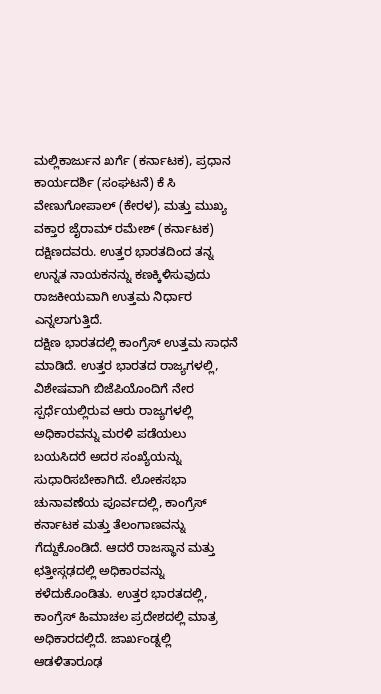ಮಲ್ಲಿಕಾರ್ಜುನ ಖರ್ಗೆ (ಕರ್ನಾಟಕ), ಪ್ರಧಾನ ಕಾರ್ಯದರ್ಶಿ (ಸಂಘಟನೆ) ಕೆ ಸಿ ವೇಣುಗೋಪಾಲ್ (ಕೇರಳ), ಮತ್ತು ಮುಖ್ಯ ವಕ್ತಾರ ಜೈರಾಮ್ ರಮೇಶ್ (ಕರ್ನಾಟಕ) ದಕ್ಷಿಣದವರು. ಉತ್ತರ ಭಾರತದಿಂದ ತನ್ನ ಉನ್ನತ ನಾಯಕನನ್ನು ಕಣಕ್ಕಿಳಿಸುವುದು ರಾಜಕೀಯವಾಗಿ ಉತ್ತಮ ನಿರ್ಧಾರ ಎನ್ನಲಾಗುತ್ತಿದೆ.
ದಕ್ಷಿಣ ಭಾರತದಲ್ಲಿ ಕಾಂಗ್ರೆಸ್ ಉತ್ತಮ ಸಾಧನೆ ಮಾಡಿದೆ. ಉತ್ತರ ಭಾರತದ ರಾಜ್ಯಗಳಲ್ಲಿ, ವಿಶೇಷವಾಗಿ ಬಿಜೆಪಿಯೊಂದಿಗೆ ನೇರ ಸ್ಪರ್ಧೆಯಲ್ಲಿರುವ ಆರು ರಾಜ್ಯಗಳಲ್ಲಿ ಅಧಿಕಾರವನ್ನು ಮರಳಿ ಪಡೆಯಲು ಬಯಸಿದರೆ ಅದರ ಸಂಖ್ಯೆಯನ್ನು ಸುಧಾರಿಸಬೇಕಾಗಿದೆ. ಲೋಕಸಭಾ ಚುನಾವಣೆಯ ಪೂರ್ವದಲ್ಲಿ, ಕಾಂಗ್ರೆಸ್ ಕರ್ನಾಟಕ ಮತ್ತು ತೆಲಂಗಾಣವನ್ನು ಗೆದ್ದುಕೊಂಡಿದೆ. ಆದರೆ ರಾಜಸ್ಥಾನ ಮತ್ತು ಛತ್ತೀಸ್ಗಢದಲ್ಲಿ ಅಧಿಕಾರವನ್ನು ಕಳೆದುಕೊಂಡಿತು. ಉತ್ತರ ಭಾರತದಲ್ಲಿ, ಕಾಂಗ್ರೆಸ್ ಹಿಮಾಚಲ ಪ್ರದೇಶದಲ್ಲಿ ಮಾತ್ರ ಅಧಿಕಾರದಲ್ಲಿದೆ. ಜಾರ್ಖಂಡ್ನಲ್ಲಿ ಆಡಳಿತಾರೂಢ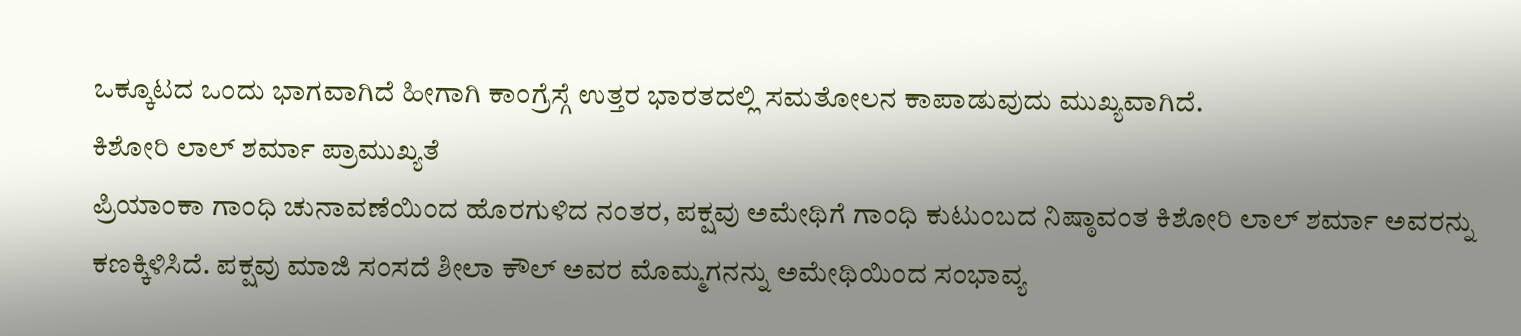ಒಕ್ಕೂಟದ ಒಂದು ಭಾಗವಾಗಿದೆ ಹೀಗಾಗಿ ಕಾಂಗ್ರೆಸ್ಗೆ ಉತ್ತರ ಭಾರತದಲ್ಲಿ ಸಮತೋಲನ ಕಾಪಾಡುವುದು ಮುಖ್ಯವಾಗಿದೆ.
ಕಿಶೋರಿ ಲಾಲ್ ಶರ್ಮಾ ಪ್ರಾಮುಖ್ಯತೆ
ಪ್ರಿಯಾಂಕಾ ಗಾಂಧಿ ಚುನಾವಣೆಯಿಂದ ಹೊರಗುಳಿದ ನಂತರ, ಪಕ್ಷವು ಅಮೇಥಿಗೆ ಗಾಂಧಿ ಕುಟುಂಬದ ನಿಷ್ಠಾವಂತ ಕಿಶೋರಿ ಲಾಲ್ ಶರ್ಮಾ ಅವರನ್ನು ಕಣಕ್ಕಿಳಿಸಿದೆ. ಪಕ್ಷವು ಮಾಜಿ ಸಂಸದೆ ಶೀಲಾ ಕೌಲ್ ಅವರ ಮೊಮ್ಮಗನನ್ನು ಅಮೇಥಿಯಿಂದ ಸಂಭಾವ್ಯ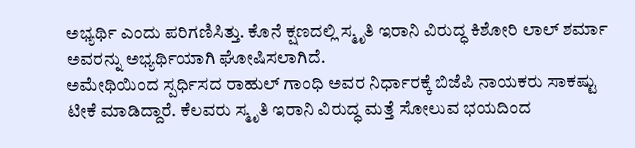ಅಭ್ಯರ್ಥಿ ಎಂದು ಪರಿಗಣಿಸಿತ್ತು. ಕೊನೆ ಕ್ಷಣದಲ್ಲಿ ಸ್ಮೃತಿ ಇರಾನಿ ವಿರುದ್ಧ ಕಿಶೋರಿ ಲಾಲ್ ಶರ್ಮಾ ಅವರನ್ನು ಅಭ್ಯರ್ಥಿಯಾಗಿ ಘೋಷಿಸಲಾಗಿದೆ.
ಅಮೇಥಿಯಿಂದ ಸ್ಪರ್ಧಿಸದ ರಾಹುಲ್ ಗಾಂಧಿ ಅವರ ನಿರ್ಧಾರಕ್ಕೆ ಬಿಜೆಪಿ ನಾಯಕರು ಸಾಕಷ್ಟು ಟೀಕೆ ಮಾಡಿದ್ದಾರೆ. ಕೆಲವರು ಸ್ಮೃತಿ ಇರಾನಿ ವಿರುದ್ಧ ಮತ್ತೆ ಸೋಲುವ ಭಯದಿಂದ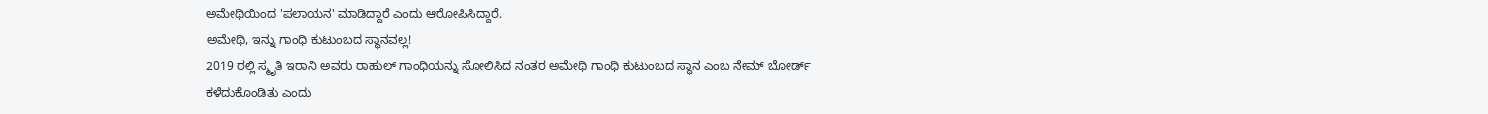ಅಮೇಥಿಯಿಂದ 'ಪಲಾಯನ' ಮಾಡಿದ್ದಾರೆ ಎಂದು ಆರೋಪಿಸಿದ್ದಾರೆ.
ಅಮೇಥಿ, ಇನ್ನು ಗಾಂಧಿ ಕುಟುಂಬದ ಸ್ಥಾನವಲ್ಲ!
2019 ರಲ್ಲಿ ಸ್ಮೃತಿ ಇರಾನಿ ಅವರು ರಾಹುಲ್ ಗಾಂಧಿಯನ್ನು ಸೋಲಿಸಿದ ನಂತರ ಅಮೇಥಿ ಗಾಂಧಿ ಕುಟುಂಬದ ಸ್ಥಾನ ಎಂಬ ನೇಮ್ ಬೋರ್ಡ್ ಕಳೆದುಕೊಂಡಿತು ಎಂದು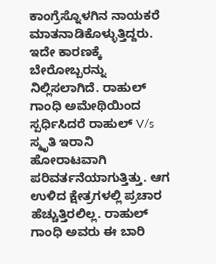ಕಾಂಗ್ರೆಸ್ನೊಳಗಿನ ನಾಯಕರೆ ಮಾತನಾಡಿಕೊಳ್ಳುತ್ತಿದ್ದರು. ಇದೇ ಕಾರಣಕ್ಕೆ ಬೇರೋಬ್ಬರನ್ನು ನಿಲ್ಲಿಸಲಾಗಿದೆ. ರಾಹುಲ್ ಗಾಂಧಿ ಅಮೇಥಿಯಿಂದ ಸ್ಪರ್ಧಿಸಿದರೆ ರಾಹುಲ್ V/s ಸ್ಮೃತಿ ಇರಾನಿ ಹೋರಾಟವಾಗಿ ಪರಿವರ್ತನೆಯಾಗುತ್ತಿತ್ತು. ಆಗ ಉಳಿದ ಕ್ಷೇತ್ರಗಳಲ್ಲಿ ಪ್ರಚಾರ ಹೆಚ್ಚುತ್ತಿರಲಿಲ್ಲ. ರಾಹುಲ್ ಗಾಂಧಿ ಅವರು ಈ ಬಾರಿ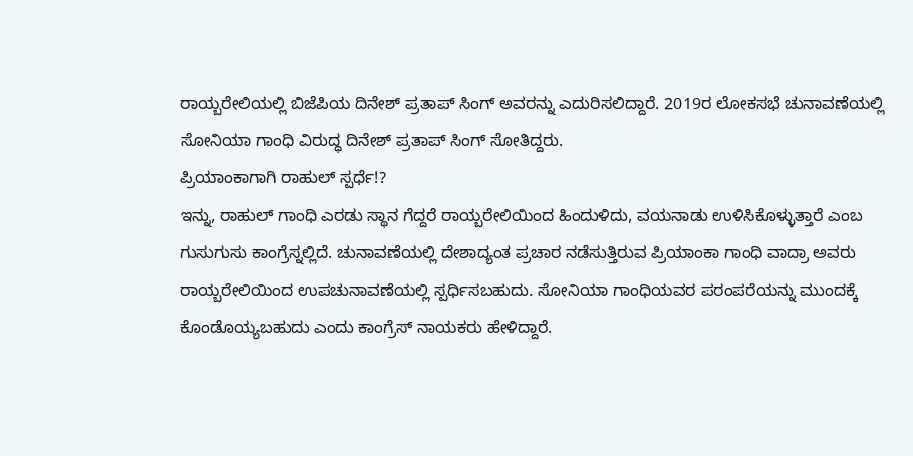ರಾಯ್ಬರೇಲಿಯಲ್ಲಿ ಬಿಜೆಪಿಯ ದಿನೇಶ್ ಪ್ರತಾಪ್ ಸಿಂಗ್ ಅವರನ್ನು ಎದುರಿಸಲಿದ್ದಾರೆ. 2019ರ ಲೋಕಸಭೆ ಚುನಾವಣೆಯಲ್ಲಿ ಸೋನಿಯಾ ಗಾಂಧಿ ವಿರುದ್ಧ ದಿನೇಶ್ ಪ್ರತಾಪ್ ಸಿಂಗ್ ಸೋತಿದ್ದರು.
ಪ್ರಿಯಾಂಕಾಗಾಗಿ ರಾಹುಲ್ ಸ್ಪರ್ಧೆ!?
ಇನ್ನು, ರಾಹುಲ್ ಗಾಂಧಿ ಎರಡು ಸ್ಥಾನ ಗೆದ್ದರೆ ರಾಯ್ಬರೇಲಿಯಿಂದ ಹಿಂದುಳಿದು, ವಯನಾಡು ಉಳಿಸಿಕೊಳ್ಳುತ್ತಾರೆ ಎಂಬ ಗುಸುಗುಸು ಕಾಂಗ್ರೆಸ್ನಲ್ಲಿದೆ. ಚುನಾವಣೆಯಲ್ಲಿ ದೇಶಾದ್ಯಂತ ಪ್ರಚಾರ ನಡೆಸುತ್ತಿರುವ ಪ್ರಿಯಾಂಕಾ ಗಾಂಧಿ ವಾದ್ರಾ ಅವರು ರಾಯ್ಬರೇಲಿಯಿಂದ ಉಪಚುನಾವಣೆಯಲ್ಲಿ ಸ್ಪರ್ಧಿಸಬಹುದು. ಸೋನಿಯಾ ಗಾಂಧಿಯವರ ಪರಂಪರೆಯನ್ನು ಮುಂದಕ್ಕೆ ಕೊಂಡೊಯ್ಯಬಹುದು ಎಂದು ಕಾಂಗ್ರೆಸ್ ನಾಯಕರು ಹೇಳಿದ್ದಾರೆ.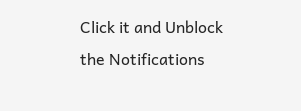Click it and Unblock the Notifications